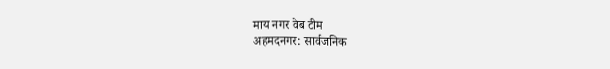माय नगर वेब टीम
अहमदनगर: सार्वजनिक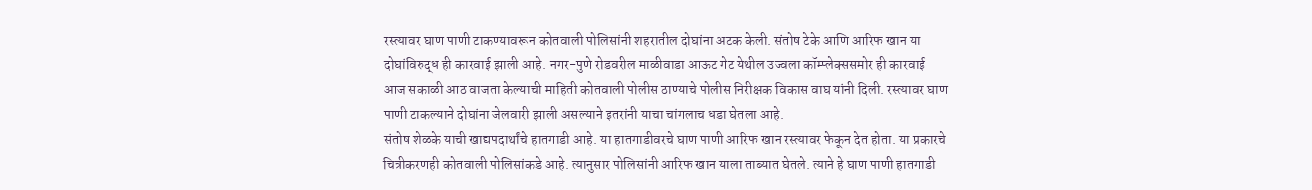रस्त्यावर घाण पाणी टाकण्यावरून कोतवाली पोलिसांनी शहरातील दोघांना अटक केली. संतोष टेके आणि आरिफ खान या दोघांविरुद्ध ही कारवाई झाली आहे. नगर-पुणे रोडवरील माळीवाडा आऊट गेट येथील उज्वला कॉम्प्लेक्ससमोर ही कारवाई आज सकाळी आठ वाजता केल्याची माहिती कोतवाली पोलीस ठाण्याचे पोलीस निरीक्षक विकास वाघ यांनी दिली. रस्त्यावर घाण पाणी टाकल्याने दोघांना जेलवारी झाली असल्याने इतरांनी याचा चांगलाच धडा घेतला आहे.
संतोष शेळके याची खाद्यपदार्थांचे हातगाडी आहे. या हातगाडीवरचे घाण पाणी आरिफ खान रस्त्यावर फेकून देत होता. या प्रकारचे चित्रीकरणही कोतवाली पोलिसांकडे आहे. त्यानुसार पोलिसांनी आरिफ खान याला ताब्यात घेतले. त्याने हे घाण पाणी हातगाडी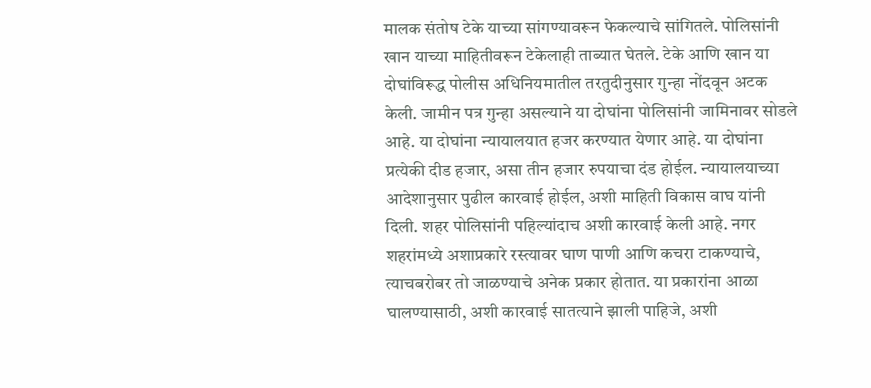मालक संतोष टेके याच्या सांगण्यावरून फेकल्याचे सांगितले. पोलिसांनी खान याच्या माहितीवरून टेकेलाही ताब्यात घेतले. टेके आणि खान या दोघांविरूद्ध पोलीस अधिनियमातील तरतुदीनुसार गुन्हा नोंदवून अटक केली. जामीन पत्र गुन्हा असल्याने या दोघांना पोलिसांनी जामिनावर सोडले आहे. या दोघांना न्यायालयात हजर करण्यात येणार आहे. या दोघांना प्रत्येकी दीड हजार, असा तीन हजार रुपयाचा दंड होईल. न्यायालयाच्या आदेशानुसार पुढील कारवाई होईल, अशी माहिती विकास वाघ यांनी दिली. शहर पोलिसांनी पहिल्यांदाच अशी कारवाई केली आहे. नगर शहरांमध्ये अशाप्रकारे रस्त्यावर घाण पाणी आणि कचरा टाकण्याचे, त्याचबरोबर तो जाळण्याचे अनेक प्रकार होतात. या प्रकारांना आळा घालण्यासाठी, अशी कारवाई सातत्याने झाली पाहिजे, अशी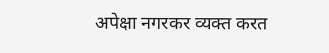अपेक्षा नगरकर व्यक्त करत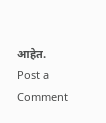आहेत.
Post a Comment